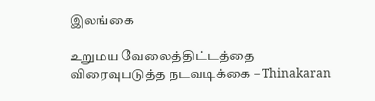இலங்கை

உறுமய வேலைத்திட்டத்தை விரைவுபடுத்த நடவடிக்கை – Thinakaran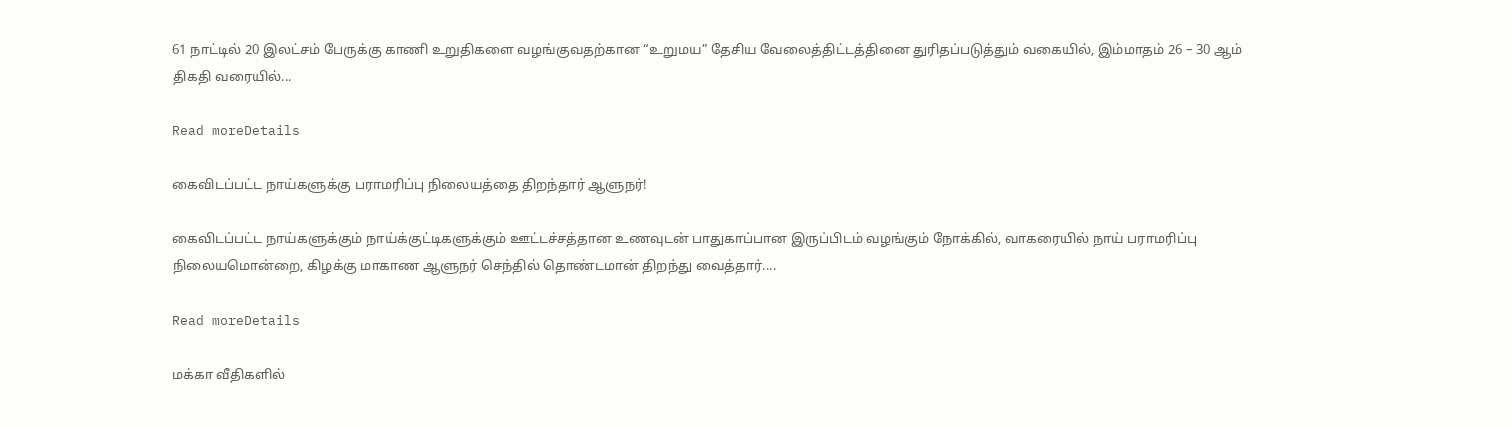61 நாட்டில் 20 இலட்சம் பேருக்கு காணி உறுதிகளை வழங்குவதற்கான “உறுமய” தேசிய வேலைத்திட்டத்தினை துரிதப்படுத்தும் வகையில், இம்மாதம் 26 – 30 ஆம் திகதி வரையில்...

Read moreDetails

கைவிடப்பட்ட நாய்களுக்கு பராமரிப்பு நிலையத்தை திறந்தார் ஆளுநர்!

கைவிடப்பட்ட நாய்களுக்கும் நாய்க்குட்டிகளுக்கும் ஊட்டச்சத்தான உணவுடன் பாதுகாப்பான இருப்பிடம் வழங்கும் நோக்கில், வாகரையில் நாய் பராமரிப்பு நிலையமொன்றை, கிழக்கு மாகாண ஆளுநர் செந்தில் தொண்டமான் திறந்து வைத்தார்....

Read moreDetails

மக்கா வீதிகளில்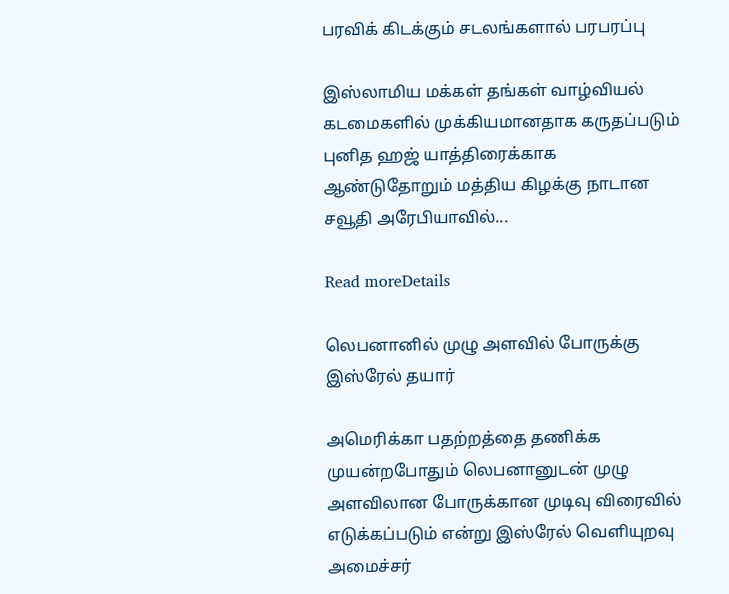பரவிக் கிடக்கும் சடலங்களால் பரபரப்பு

இஸ்லாமிய மக்கள் தங்கள் வாழ்வியல் கடமைகளில் முக்கியமானதாக கருதப்படும் புனித ஹஜ் யாத்திரைக்காக ஆண்டுதோறும் மத்திய கிழக்கு நாடான சவூதி அரேபியாவில்...

Read moreDetails

லெபனானில் முழு அளவில் போருக்கு இஸ்ரேல் தயார்

அமெரிக்கா பதற்றத்தை தணிக்க முயன்றபோதும் லெபனானுடன் முழு அளவிலான போருக்கான முடிவு விரைவில் எடுக்கப்படும் என்று இஸ்ரேல் வெளியுறவு அமைச்சர்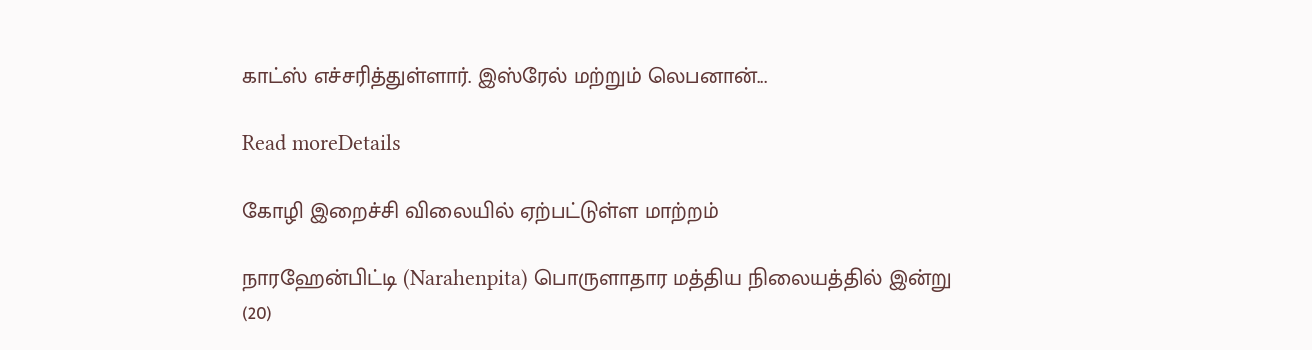காட்ஸ் எச்சரித்துள்ளார். இஸ்ரேல் மற்றும் லெபனான்...

Read moreDetails

கோழி இறைச்சி விலையில் ஏற்பட்டுள்ள மாற்றம்

நாரஹேன்பிட்டி (Narahenpita) பொருளாதார மத்திய நிலையத்தில் இன்று (20)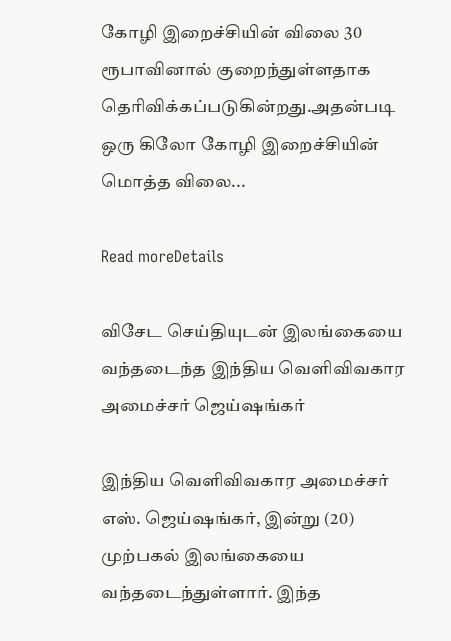கோழி இறைச்சியின் விலை 30 ரூபாவினால் குறைந்துள்ளதாக தெரிவிக்கப்படுகின்றது.அதன்படி ஒரு கிலோ கோழி இறைச்சியின் மொத்த விலை...

Read moreDetails

விசேட செய்தியுடன் இலங்கையை வந்தடைந்த இந்திய வெளிவிவகார அமைச்சர் ஜெய்ஷங்கர்

இந்திய வெளிவிவகார அமைச்சர் எஸ். ஜெய்ஷங்கர், இன்று (20) முற்பகல் இலங்கையை வந்தடைந்துள்ளார். இந்த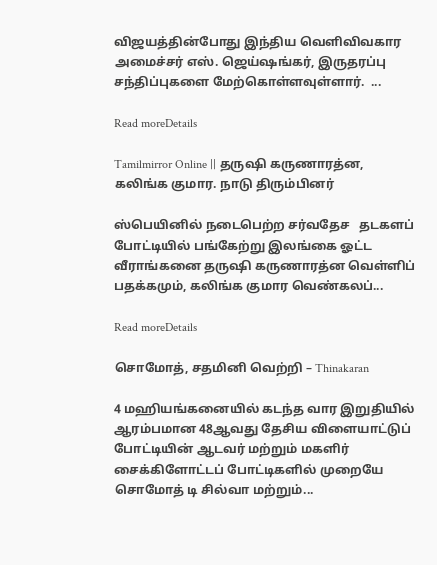விஜயத்தின்போது இந்திய வெளிவிவகார அமைச்சர் எஸ். ஜெய்ஷங்கர், இருதரப்பு சந்திப்புகளை மேற்கொள்ளவுள்ளார்.  ...

Read moreDetails

Tamilmirror Online || தருஷி கருணாரத்ன, கலிங்க குமார. நாடு திரும்பினர்

ஸ்பெயினில் நடைபெற்ற சர்வதேச   தடகளப் போட்டியில் பங்கேற்று இலங்கை ஓட்ட வீராங்கனை தருஷி கருணாரத்ன வெள்ளிப் பதக்கமும், கலிங்க குமார வெண்கலப்...

Read moreDetails

சொமோத், சதமினி வெற்றி – Thinakaran

4 மஹியங்கனையில் கடந்த வார இறுதியில் ஆரம்பமான 48ஆவது தேசிய விளையாட்டுப் போட்டியின் ஆடவர் மற்றும் மகளிர் சைக்கிளோட்டப் போட்டிகளில் முறையே சொமோத் டி சில்வா மற்றும்...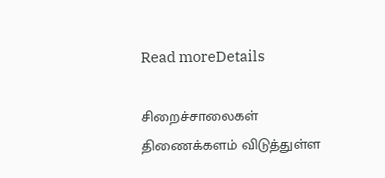Read moreDetails

சிறைச்சாலைகள் திணைக்களம் விடுத்துள்ள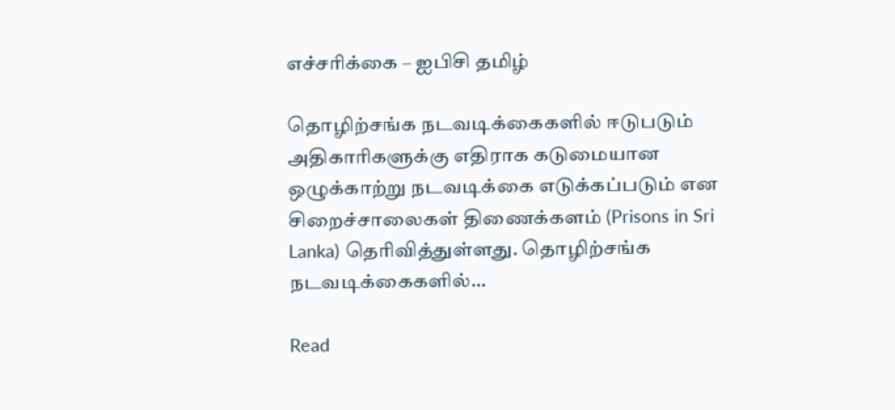எச்சரிக்கை – ஐபிசி தமிழ்

தொழிற்சங்க நடவடிக்கைகளில் ஈடுபடும் அதிகாரிகளுக்கு எதிராக கடுமையான ஒழுக்காற்று நடவடிக்கை எடுக்கப்படும் என சிறைச்சாலைகள் திணைக்களம் (Prisons in Sri Lanka) தெரிவித்துள்ளது. தொழிற்சங்க நடவடிக்கைகளில்...

Read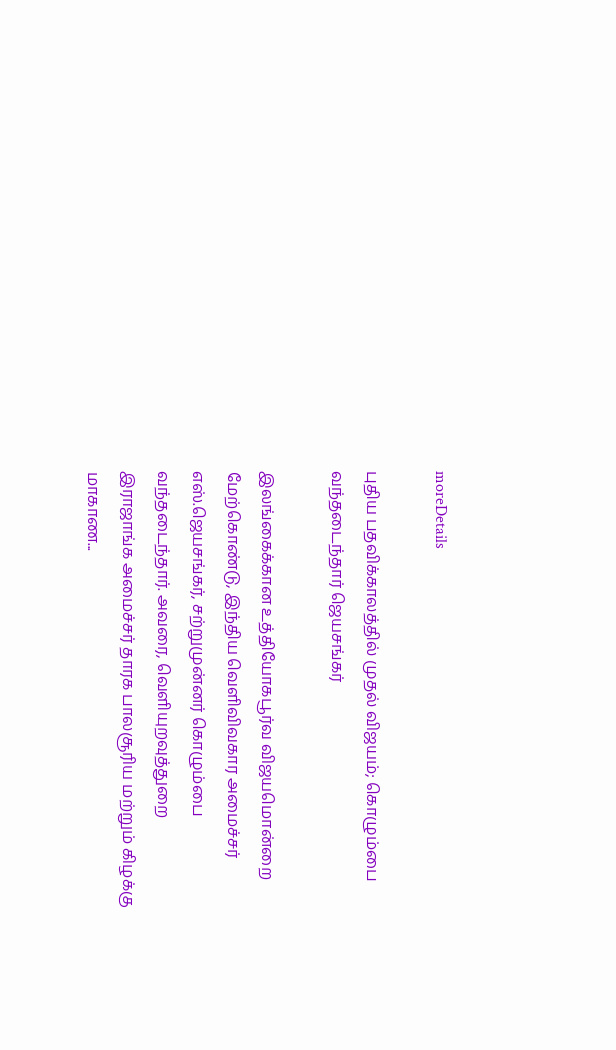moreDetails

புதிய பதவிக்காலத்தில் முதல் விஜயம்; கொழும்பை வந்தடைந்தார் ஜெயசங்கர்

இலங்கைக்கான உத்தியோகபூர்வ விஜயமொன்றை மேற்கொண்டு, இந்திய வெளிவிவகார அமைச்சர் எஸ்.ஜெயசங்கர், சற்றுமுன்னர் கொழும்பை வந்தடைந்தார். அவரை, வெளியுறவுத்துறை இராஜாங்க அமைச்சர் தாரக பாலசூரிய மற்றும் கிழக்கு மாகாண...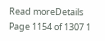Read moreDetails
Page 1154 of 1307 1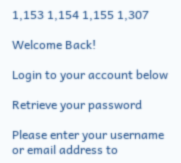1,153 1,154 1,155 1,307

Welcome Back!

Login to your account below

Retrieve your password

Please enter your username or email address to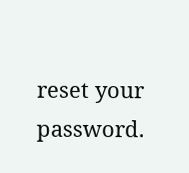reset your password.